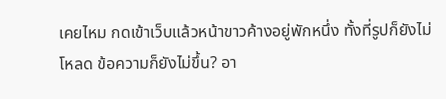เคยไหม กดเข้าเว็บแล้วหน้าขาวค้างอยู่พักหนึ่ง ทั้งที่รูปก็ยังไม่โหลด ข้อความก็ยังไม่ขึ้น? อา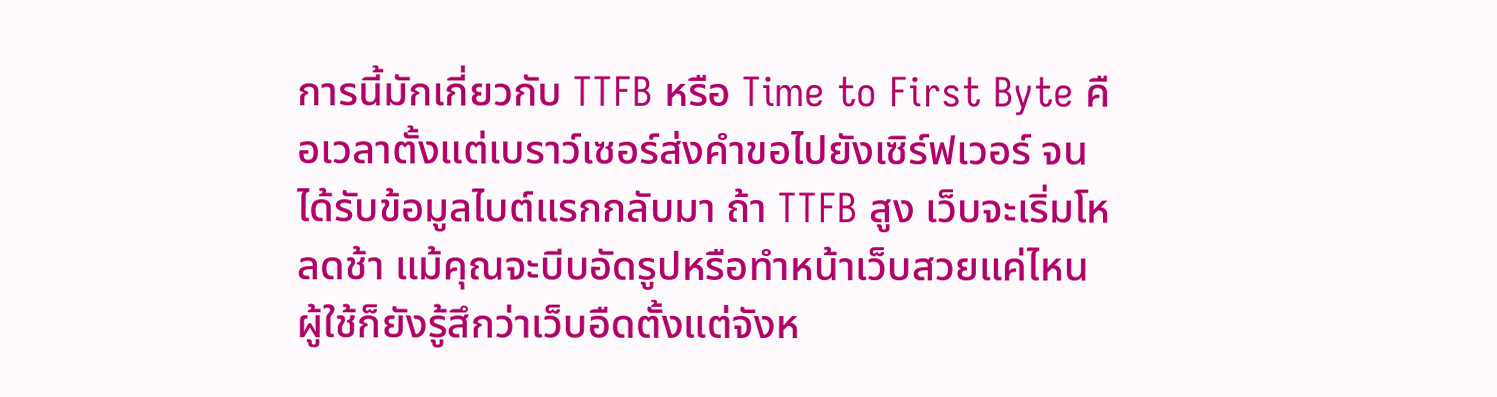การนี้มักเกี่ยวกับ TTFB หรือ Time to First Byte คือเวลาตั้งแต่เบราว์เซอร์ส่งคำขอไปยังเซิร์ฟเวอร์ จนได้รับข้อมูลไบต์แรกกลับมา ถ้า TTFB สูง เว็บจะเริ่มโหลดช้า แม้คุณจะบีบอัดรูปหรือทำหน้าเว็บสวยแค่ไหน ผู้ใช้ก็ยังรู้สึกว่าเว็บอืดตั้งแต่จังห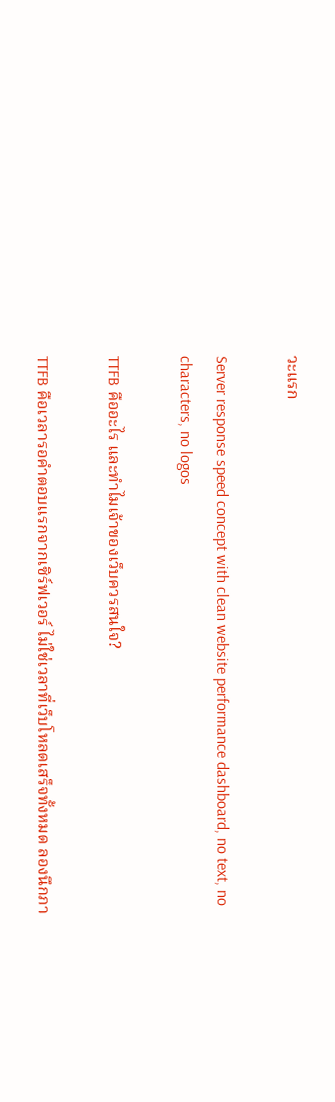วะแรก

Server response speed concept with clean website performance dashboard, no text, no characters, no logos

TTFB คืออะไร และทำไมเจ้าของเว็บควรสนใจ?

TTFB คือเวลารอคำตอบแรกจากเซิร์ฟเวอร์ ไม่ใช่เวลาที่เว็บโหลดเสร็จทั้งหมด ลองนึกภา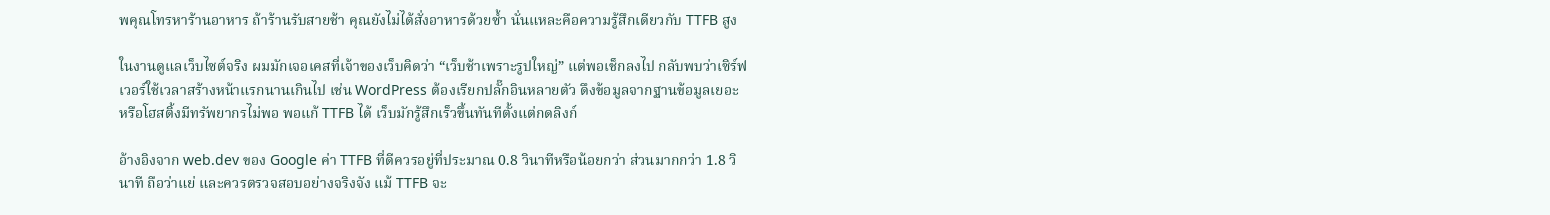พคุณโทรหาร้านอาหาร ถ้าร้านรับสายช้า คุณยังไม่ได้สั่งอาหารด้วยซ้ำ นั่นแหละคือความรู้สึกเดียวกับ TTFB สูง

ในงานดูแลเว็บไซต์จริง ผมมักเจอเคสที่เจ้าของเว็บคิดว่า “เว็บช้าเพราะรูปใหญ่” แต่พอเช็กลงไป กลับพบว่าเซิร์ฟเวอร์ใช้เวลาสร้างหน้าแรกนานเกินไป เช่น WordPress ต้องเรียกปลั๊กอินหลายตัว ดึงข้อมูลจากฐานข้อมูลเยอะ หรือโฮสติ้งมีทรัพยากรไม่พอ พอแก้ TTFB ได้ เว็บมักรู้สึกเร็วขึ้นทันทีตั้งแต่กดลิงก์

อ้างอิงจาก web.dev ของ Google ค่า TTFB ที่ดีควรอยู่ที่ประมาณ 0.8 วินาทีหรือน้อยกว่า ส่วนมากกว่า 1.8 วินาที ถือว่าแย่ และควรตรวจสอบอย่างจริงจัง แม้ TTFB จะ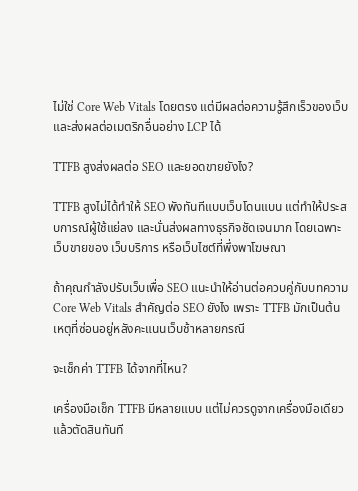ไม่ใช่ Core Web Vitals โดยตรง แต่มีผลต่อความรู้สึกเร็วของเว็บและส่งผลต่อเมตริกอื่นอย่าง LCP ได้

TTFB สูงส่งผลต่อ SEO และยอดขายยังไง?

TTFB สูงไม่ได้ทำให้ SEO พังทันทีแบบเว็บโดนแบน แต่ทำให้ประสบการณ์ผู้ใช้แย่ลง และนั่นส่งผลทางธุรกิจชัดเจนมาก โดยเฉพาะเว็บขายของ เว็บบริการ หรือเว็บไซต์ที่พึ่งพาโฆษณา

ถ้าคุณกำลังปรับเว็บเพื่อ SEO แนะนำให้อ่านต่อควบคู่กับบทความ Core Web Vitals สำคัญต่อ SEO ยังไง เพราะ TTFB มักเป็นต้นเหตุที่ซ่อนอยู่หลังคะแนนเว็บช้าหลายกรณี

จะเช็กค่า TTFB ได้จากที่ไหน?

เครื่องมือเช็ก TTFB มีหลายแบบ แต่ไม่ควรดูจากเครื่องมือเดียวแล้วตัดสินทันที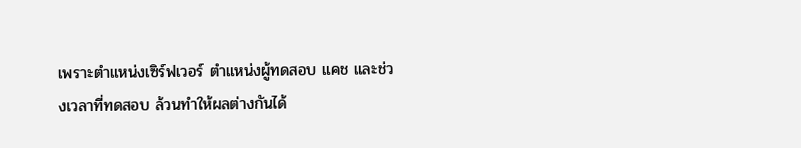เพราะตำแหน่งเซิร์ฟเวอร์ ตำแหน่งผู้ทดสอบ แคช และช่วงเวลาที่ทดสอบ ล้วนทำให้ผลต่างกันได้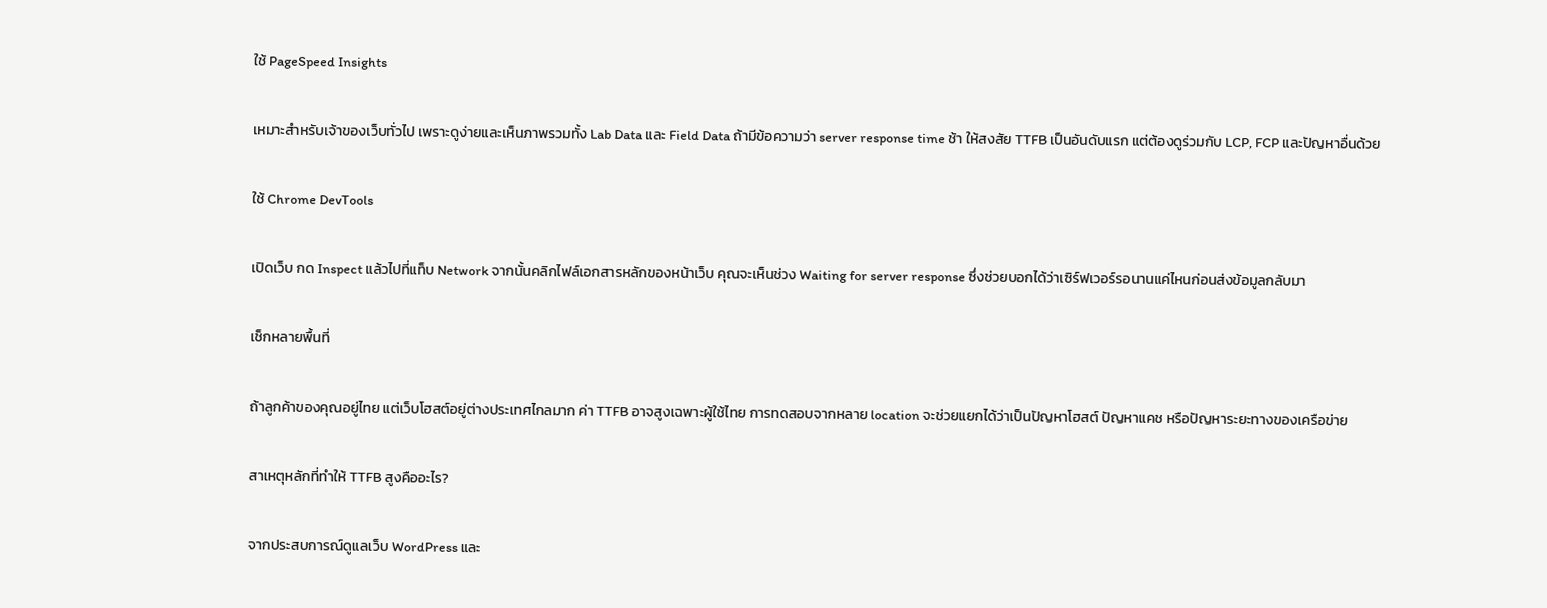ใช้ PageSpeed Insights

เหมาะสำหรับเจ้าของเว็บทั่วไป เพราะดูง่ายและเห็นภาพรวมทั้ง Lab Data และ Field Data ถ้ามีข้อความว่า server response time ช้า ให้สงสัย TTFB เป็นอันดับแรก แต่ต้องดูร่วมกับ LCP, FCP และปัญหาอื่นด้วย

ใช้ Chrome DevTools

เปิดเว็บ กด Inspect แล้วไปที่แท็บ Network จากนั้นคลิกไฟล์เอกสารหลักของหน้าเว็บ คุณจะเห็นช่วง Waiting for server response ซึ่งช่วยบอกได้ว่าเซิร์ฟเวอร์รอนานแค่ไหนก่อนส่งข้อมูลกลับมา

เช็กหลายพื้นที่

ถ้าลูกค้าของคุณอยู่ไทย แต่เว็บโฮสต์อยู่ต่างประเทศไกลมาก ค่า TTFB อาจสูงเฉพาะผู้ใช้ไทย การทดสอบจากหลาย location จะช่วยแยกได้ว่าเป็นปัญหาโฮสต์ ปัญหาแคช หรือปัญหาระยะทางของเครือข่าย

สาเหตุหลักที่ทำให้ TTFB สูงคืออะไร?

จากประสบการณ์ดูแลเว็บ WordPress และ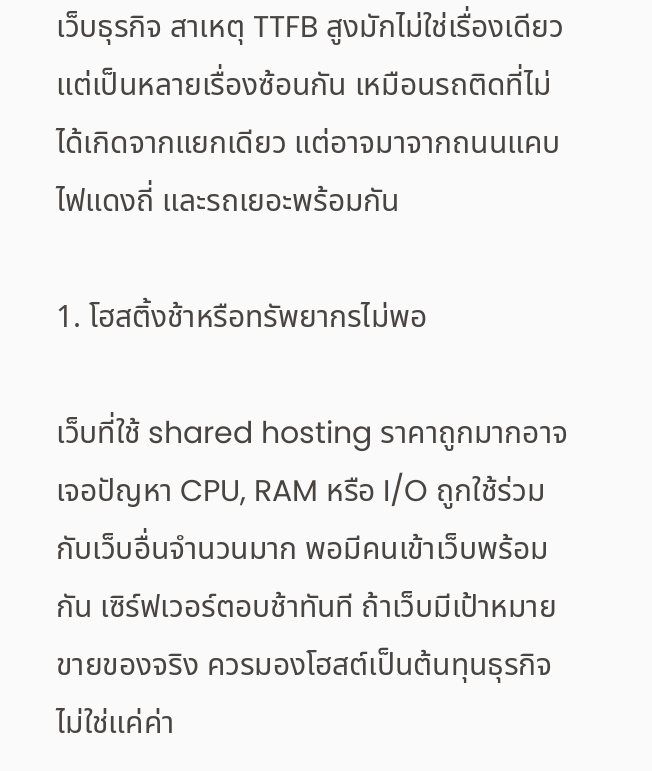เว็บธุรกิจ สาเหตุ TTFB สูงมักไม่ใช่เรื่องเดียว แต่เป็นหลายเรื่องซ้อนกัน เหมือนรถติดที่ไม่ได้เกิดจากแยกเดียว แต่อาจมาจากถนนแคบ ไฟแดงถี่ และรถเยอะพร้อมกัน

1. โฮสติ้งช้าหรือทรัพยากรไม่พอ

เว็บที่ใช้ shared hosting ราคาถูกมากอาจเจอปัญหา CPU, RAM หรือ I/O ถูกใช้ร่วมกับเว็บอื่นจำนวนมาก พอมีคนเข้าเว็บพร้อมกัน เซิร์ฟเวอร์ตอบช้าทันที ถ้าเว็บมีเป้าหมายขายของจริง ควรมองโฮสต์เป็นต้นทุนธุรกิจ ไม่ใช่แค่ค่า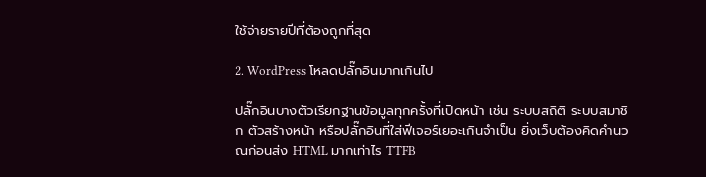ใช้จ่ายรายปีที่ต้องถูกที่สุด

2. WordPress โหลดปลั๊กอินมากเกินไป

ปลั๊กอินบางตัวเรียกฐานข้อมูลทุกครั้งที่เปิดหน้า เช่น ระบบสถิติ ระบบสมาชิก ตัวสร้างหน้า หรือปลั๊กอินที่ใส่ฟีเจอร์เยอะเกินจำเป็น ยิ่งเว็บต้องคิดคำนวณก่อนส่ง HTML มากเท่าไร TTFB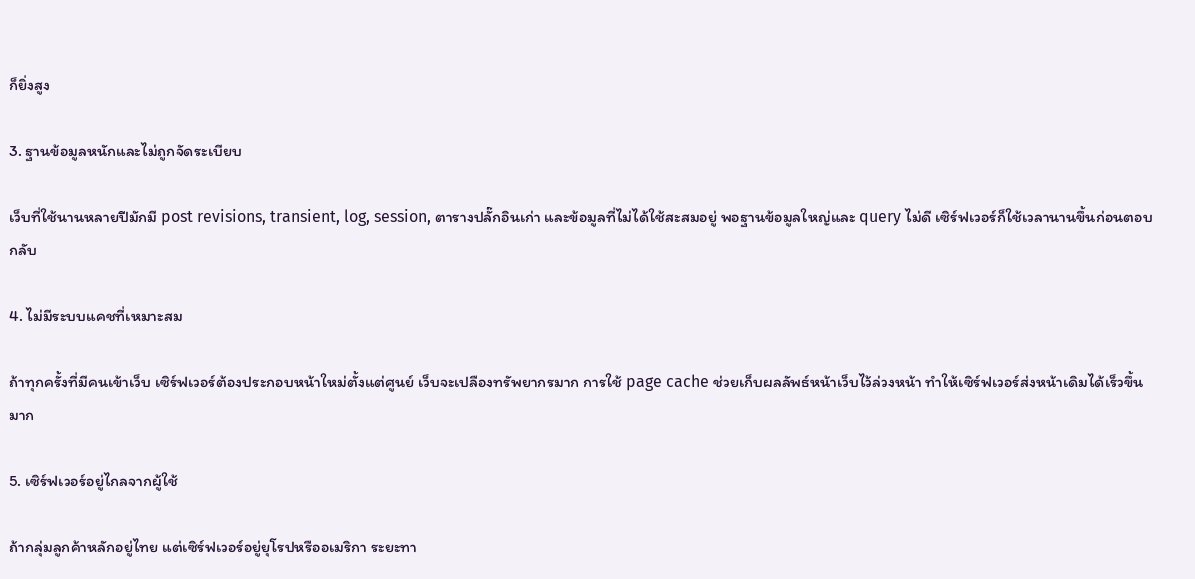ก็ยิ่งสูง

3. ฐานข้อมูลหนักและไม่ถูกจัดระเบียบ

เว็บที่ใช้นานหลายปีมักมี post revisions, transient, log, session, ตารางปลั๊กอินเก่า และข้อมูลที่ไม่ได้ใช้สะสมอยู่ พอฐานข้อมูลใหญ่และ query ไม่ดี เซิร์ฟเวอร์ก็ใช้เวลานานขึ้นก่อนตอบกลับ

4. ไม่มีระบบแคชที่เหมาะสม

ถ้าทุกครั้งที่มีคนเข้าเว็บ เซิร์ฟเวอร์ต้องประกอบหน้าใหม่ตั้งแต่ศูนย์ เว็บจะเปลืองทรัพยากรมาก การใช้ page cache ช่วยเก็บผลลัพธ์หน้าเว็บไว้ล่วงหน้า ทำให้เซิร์ฟเวอร์ส่งหน้าเดิมได้เร็วขึ้นมาก

5. เซิร์ฟเวอร์อยู่ไกลจากผู้ใช้

ถ้ากลุ่มลูกค้าหลักอยู่ไทย แต่เซิร์ฟเวอร์อยู่ยุโรปหรืออเมริกา ระยะทา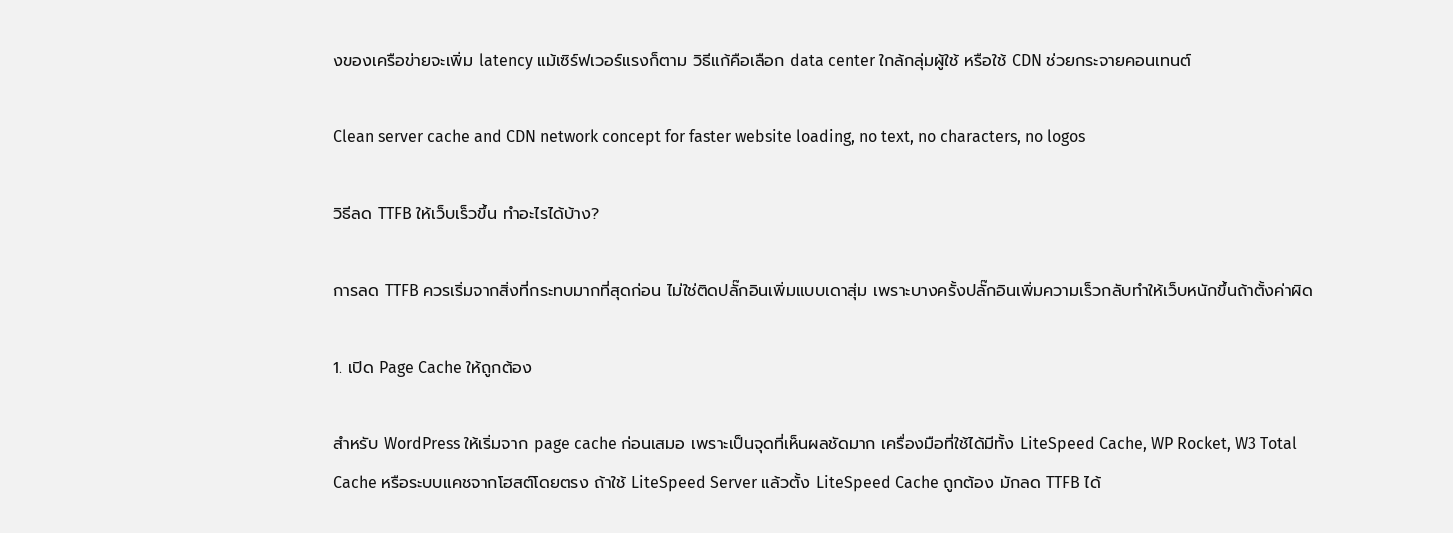งของเครือข่ายจะเพิ่ม latency แม้เซิร์ฟเวอร์แรงก็ตาม วิธีแก้คือเลือก data center ใกล้กลุ่มผู้ใช้ หรือใช้ CDN ช่วยกระจายคอนเทนต์

Clean server cache and CDN network concept for faster website loading, no text, no characters, no logos

วิธีลด TTFB ให้เว็บเร็วขึ้น ทำอะไรได้บ้าง?

การลด TTFB ควรเริ่มจากสิ่งที่กระทบมากที่สุดก่อน ไม่ใช่ติดปลั๊กอินเพิ่มแบบเดาสุ่ม เพราะบางครั้งปลั๊กอินเพิ่มความเร็วกลับทำให้เว็บหนักขึ้นถ้าตั้งค่าผิด

1. เปิด Page Cache ให้ถูกต้อง

สำหรับ WordPress ให้เริ่มจาก page cache ก่อนเสมอ เพราะเป็นจุดที่เห็นผลชัดมาก เครื่องมือที่ใช้ได้มีทั้ง LiteSpeed Cache, WP Rocket, W3 Total Cache หรือระบบแคชจากโฮสต์โดยตรง ถ้าใช้ LiteSpeed Server แล้วตั้ง LiteSpeed Cache ถูกต้อง มักลด TTFB ได้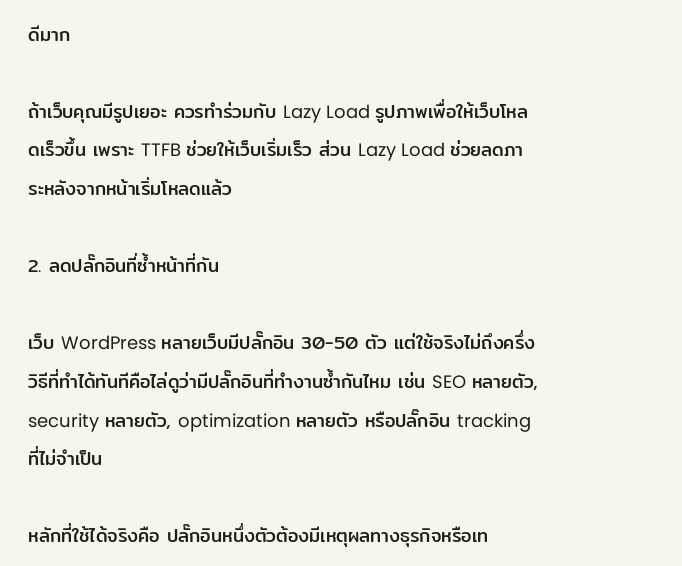ดีมาก

ถ้าเว็บคุณมีรูปเยอะ ควรทำร่วมกับ Lazy Load รูปภาพเพื่อให้เว็บโหลดเร็วขึ้น เพราะ TTFB ช่วยให้เว็บเริ่มเร็ว ส่วน Lazy Load ช่วยลดภาระหลังจากหน้าเริ่มโหลดแล้ว

2. ลดปลั๊กอินที่ซ้ำหน้าที่กัน

เว็บ WordPress หลายเว็บมีปลั๊กอิน 30-50 ตัว แต่ใช้จริงไม่ถึงครึ่ง วิธีที่ทำได้ทันทีคือไล่ดูว่ามีปลั๊กอินที่ทำงานซ้ำกันไหม เช่น SEO หลายตัว, security หลายตัว, optimization หลายตัว หรือปลั๊กอิน tracking ที่ไม่จำเป็น

หลักที่ใช้ได้จริงคือ ปลั๊กอินหนึ่งตัวต้องมีเหตุผลทางธุรกิจหรือเท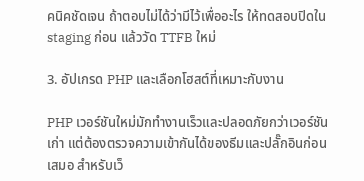คนิคชัดเจน ถ้าตอบไม่ได้ว่ามีไว้เพื่ออะไร ให้ทดสอบปิดใน staging ก่อน แล้ววัด TTFB ใหม่

3. อัปเกรด PHP และเลือกโฮสต์ที่เหมาะกับงาน

PHP เวอร์ชันใหม่มักทำงานเร็วและปลอดภัยกว่าเวอร์ชันเก่า แต่ต้องตรวจความเข้ากันได้ของธีมและปลั๊กอินก่อนเสมอ สำหรับเว็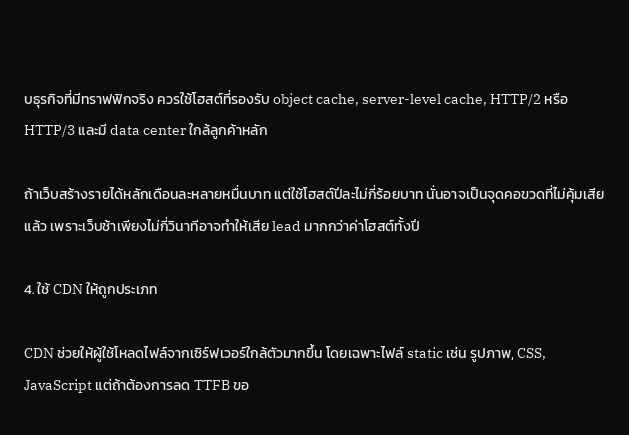บธุรกิจที่มีทราฟฟิกจริง ควรใช้โฮสต์ที่รองรับ object cache, server-level cache, HTTP/2 หรือ HTTP/3 และมี data center ใกล้ลูกค้าหลัก

ถ้าเว็บสร้างรายได้หลักเดือนละหลายหมื่นบาท แต่ใช้โฮสต์ปีละไม่กี่ร้อยบาท นั่นอาจเป็นจุดคอขวดที่ไม่คุ้มเสียแล้ว เพราะเว็บช้าเพียงไม่กี่วินาทีอาจทำให้เสีย lead มากกว่าค่าโฮสต์ทั้งปี

4. ใช้ CDN ให้ถูกประเภท

CDN ช่วยให้ผู้ใช้โหลดไฟล์จากเซิร์ฟเวอร์ใกล้ตัวมากขึ้น โดยเฉพาะไฟล์ static เช่น รูปภาพ, CSS, JavaScript แต่ถ้าต้องการลด TTFB ขอ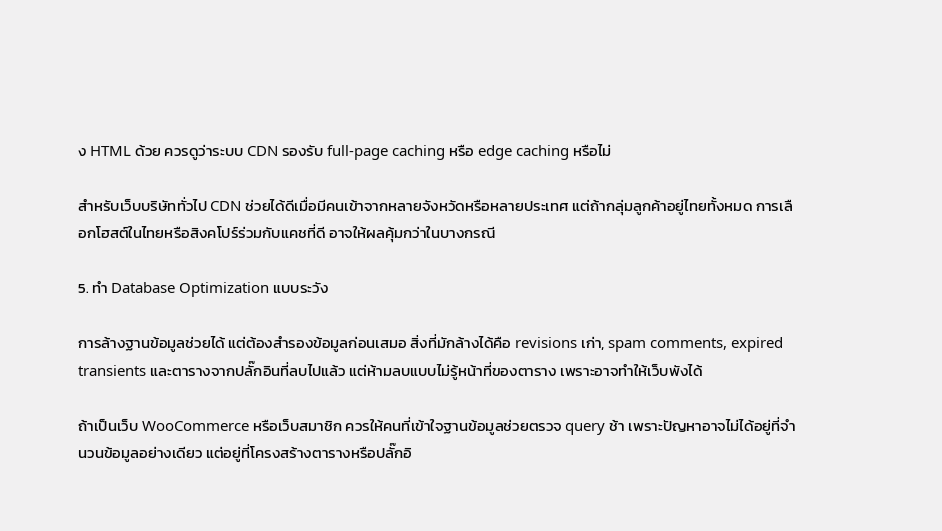ง HTML ด้วย ควรดูว่าระบบ CDN รองรับ full-page caching หรือ edge caching หรือไม่

สำหรับเว็บบริษัททั่วไป CDN ช่วยได้ดีเมื่อมีคนเข้าจากหลายจังหวัดหรือหลายประเทศ แต่ถ้ากลุ่มลูกค้าอยู่ไทยทั้งหมด การเลือกโฮสต์ในไทยหรือสิงคโปร์ร่วมกับแคชที่ดี อาจให้ผลคุ้มกว่าในบางกรณี

5. ทำ Database Optimization แบบระวัง

การล้างฐานข้อมูลช่วยได้ แต่ต้องสำรองข้อมูลก่อนเสมอ สิ่งที่มักล้างได้คือ revisions เก่า, spam comments, expired transients และตารางจากปลั๊กอินที่ลบไปแล้ว แต่ห้ามลบแบบไม่รู้หน้าที่ของตาราง เพราะอาจทำให้เว็บพังได้

ถ้าเป็นเว็บ WooCommerce หรือเว็บสมาชิก ควรให้คนที่เข้าใจฐานข้อมูลช่วยตรวจ query ช้า เพราะปัญหาอาจไม่ได้อยู่ที่จำนวนข้อมูลอย่างเดียว แต่อยู่ที่โครงสร้างตารางหรือปลั๊กอิ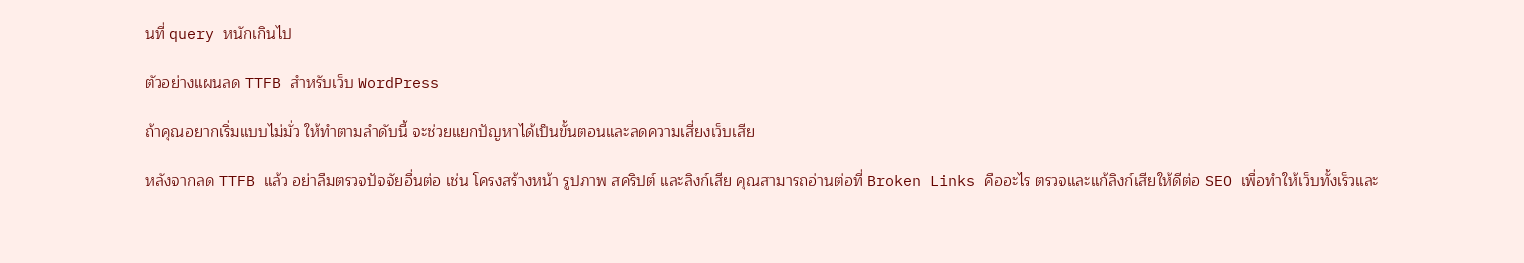นที่ query หนักเกินไป

ตัวอย่างแผนลด TTFB สำหรับเว็บ WordPress

ถ้าคุณอยากเริ่มแบบไม่มั่ว ให้ทำตามลำดับนี้ จะช่วยแยกปัญหาได้เป็นขั้นตอนและลดความเสี่ยงเว็บเสีย

หลังจากลด TTFB แล้ว อย่าลืมตรวจปัจจัยอื่นต่อ เช่น โครงสร้างหน้า รูปภาพ สคริปต์ และลิงก์เสีย คุณสามารถอ่านต่อที่ Broken Links คืออะไร ตรวจและแก้ลิงก์เสียให้ดีต่อ SEO เพื่อทำให้เว็บทั้งเร็วและ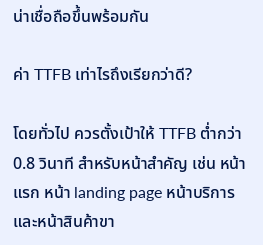น่าเชื่อถือขึ้นพร้อมกัน

ค่า TTFB เท่าไรถึงเรียกว่าดี?

โดยทั่วไป ควรตั้งเป้าให้ TTFB ต่ำกว่า 0.8 วินาที สำหรับหน้าสำคัญ เช่น หน้าแรก หน้า landing page หน้าบริการ และหน้าสินค้าขา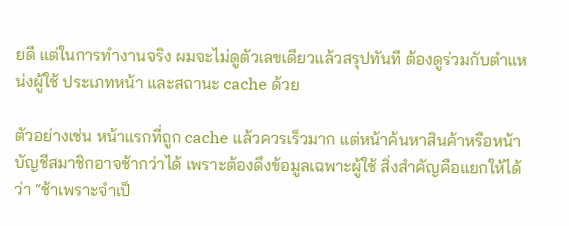ยดี แต่ในการทำงานจริง ผมจะไม่ดูตัวเลขเดียวแล้วสรุปทันที ต้องดูร่วมกับตำแหน่งผู้ใช้ ประเภทหน้า และสถานะ cache ด้วย

ตัวอย่างเช่น หน้าแรกที่ถูก cache แล้วควรเร็วมาก แต่หน้าค้นหาสินค้าหรือหน้าบัญชีสมาชิกอาจช้ากว่าได้ เพราะต้องดึงข้อมูลเฉพาะผู้ใช้ สิ่งสำคัญคือแยกให้ได้ว่า “ช้าเพราะจำเป็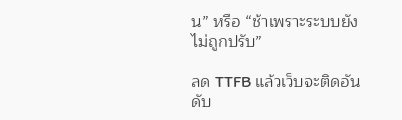น” หรือ “ช้าเพราะระบบยังไม่ถูกปรับ”

ลด TTFB แล้วเว็บจะติดอันดับ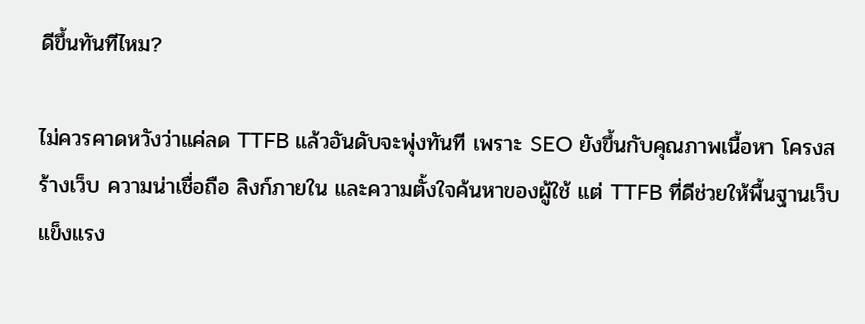ดีขึ้นทันทีไหม?

ไม่ควรคาดหวังว่าแค่ลด TTFB แล้วอันดับจะพุ่งทันที เพราะ SEO ยังขึ้นกับคุณภาพเนื้อหา โครงสร้างเว็บ ความน่าเชื่อถือ ลิงก์ภายใน และความตั้งใจค้นหาของผู้ใช้ แต่ TTFB ที่ดีช่วยให้พื้นฐานเว็บแข็งแรง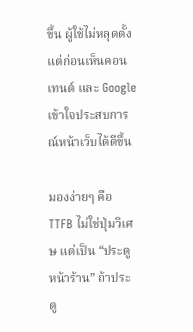ขึ้น ผู้ใช้ไม่หลุดตั้งแต่ก่อนเห็นคอนเทนต์ และ Google เข้าใจประสบการณ์หน้าเว็บได้ดีขึ้น

มองง่ายๆ คือ TTFB ไม่ใช่ปุ่มวิเศษ แต่เป็น “ประตูหน้าร้าน” ถ้าประตู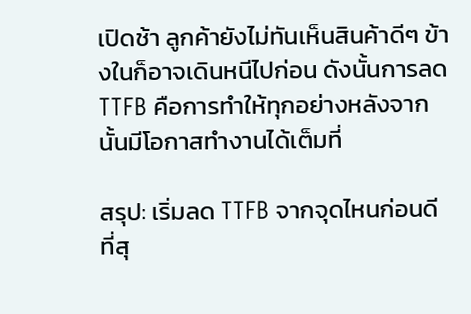เปิดช้า ลูกค้ายังไม่ทันเห็นสินค้าดีๆ ข้างในก็อาจเดินหนีไปก่อน ดังนั้นการลด TTFB คือการทำให้ทุกอย่างหลังจากนั้นมีโอกาสทำงานได้เต็มที่

สรุป: เริ่มลด TTFB จากจุดไหนก่อนดีที่สุ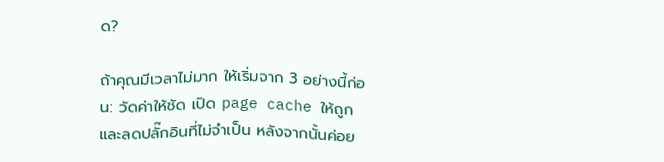ด?

ถ้าคุณมีเวลาไม่มาก ให้เริ่มจาก 3 อย่างนี้ก่อน: วัดค่าให้ชัด เปิด page cache ให้ถูก และลดปลั๊กอินที่ไม่จำเป็น หลังจากนั้นค่อย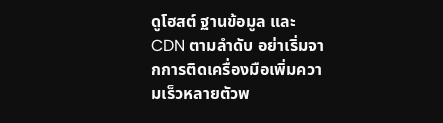ดูโฮสต์ ฐานข้อมูล และ CDN ตามลำดับ อย่าเริ่มจากการติดเครื่องมือเพิ่มความเร็วหลายตัวพ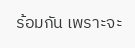ร้อมกัน เพราะจะ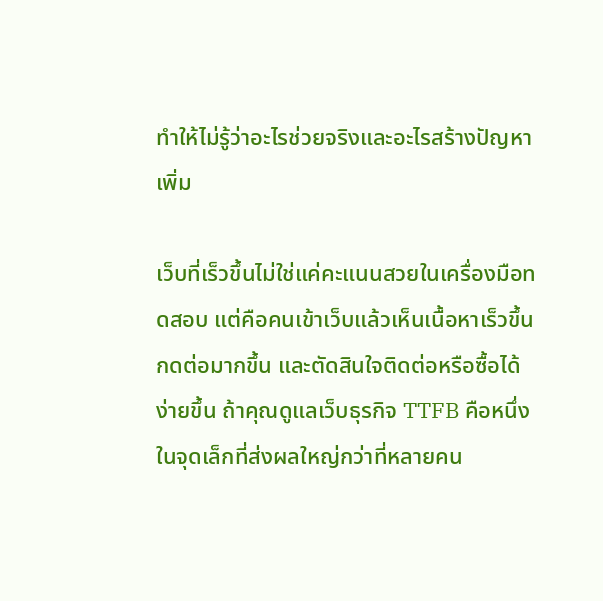ทำให้ไม่รู้ว่าอะไรช่วยจริงและอะไรสร้างปัญหาเพิ่ม

เว็บที่เร็วขึ้นไม่ใช่แค่คะแนนสวยในเครื่องมือทดสอบ แต่คือคนเข้าเว็บแล้วเห็นเนื้อหาเร็วขึ้น กดต่อมากขึ้น และตัดสินใจติดต่อหรือซื้อได้ง่ายขึ้น ถ้าคุณดูแลเว็บธุรกิจ TTFB คือหนึ่งในจุดเล็กที่ส่งผลใหญ่กว่าที่หลายคน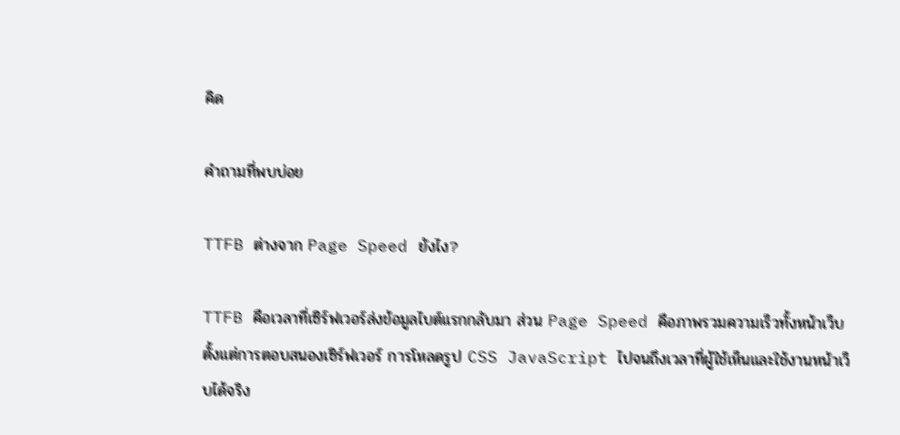คิด

คำถามที่พบบ่อย

TTFB ต่างจาก Page Speed ยังไง?

TTFB คือเวลาที่เซิร์ฟเวอร์ส่งข้อมูลไบต์แรกกลับมา ส่วน Page Speed คือภาพรวมความเร็วทั้งหน้าเว็บ ตั้งแต่การตอบสนองเซิร์ฟเวอร์ การโหลดรูป CSS JavaScript ไปจนถึงเวลาที่ผู้ใช้เห็นและใช้งานหน้าเว็บได้จริง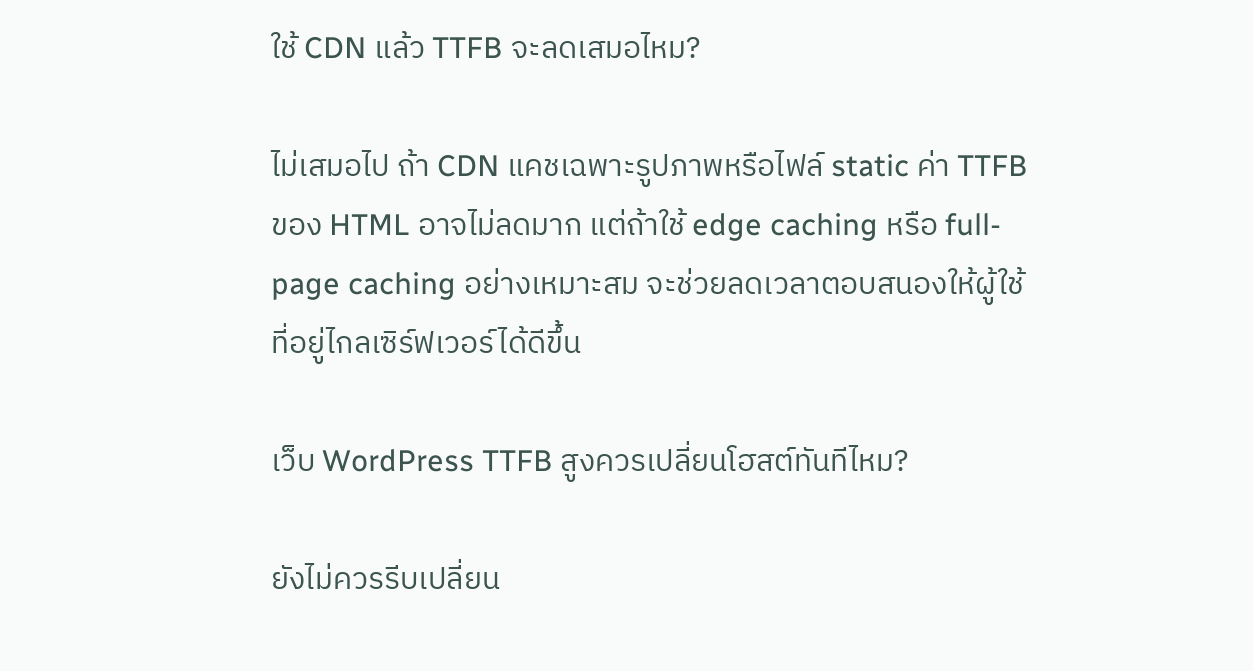ใช้ CDN แล้ว TTFB จะลดเสมอไหม?

ไม่เสมอไป ถ้า CDN แคชเฉพาะรูปภาพหรือไฟล์ static ค่า TTFB ของ HTML อาจไม่ลดมาก แต่ถ้าใช้ edge caching หรือ full-page caching อย่างเหมาะสม จะช่วยลดเวลาตอบสนองให้ผู้ใช้ที่อยู่ไกลเซิร์ฟเวอร์ได้ดีขึ้น

เว็บ WordPress TTFB สูงควรเปลี่ยนโฮสต์ทันทีไหม?

ยังไม่ควรรีบเปลี่ยน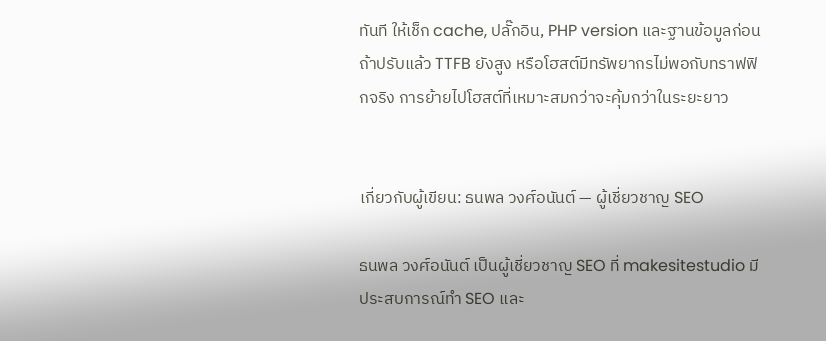ทันที ให้เช็ก cache, ปลั๊กอิน, PHP version และฐานข้อมูลก่อน ถ้าปรับแล้ว TTFB ยังสูง หรือโฮสต์มีทรัพยากรไม่พอกับทราฟฟิกจริง การย้ายไปโฮสต์ที่เหมาะสมกว่าจะคุ้มกว่าในระยะยาว


เกี่ยวกับผู้เขียน: ธนพล วงศ์อนันต์ — ผู้เชี่ยวชาญ SEO

ธนพล วงศ์อนันต์ เป็นผู้เชี่ยวชาญ SEO ที่ makesitestudio มีประสบการณ์ทำ SEO และ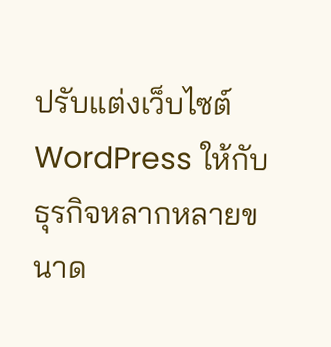ปรับแต่งเว็บไซต์ WordPress ให้กับธุรกิจหลากหลายขนาด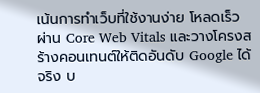เน้นการทำเว็บที่ใช้งานง่าย โหลดเร็ว ผ่าน Core Web Vitals และวางโครงสร้างคอนเทนต์ให้ติดอันดับ Google ได้จริง บ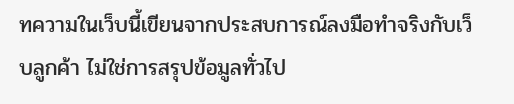ทความในเว็บนี้เขียนจากประสบการณ์ลงมือทำจริงกับเว็บลูกค้า ไม่ใช่การสรุปข้อมูลทั่วไป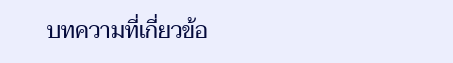บทความที่เกี่ยวข้อ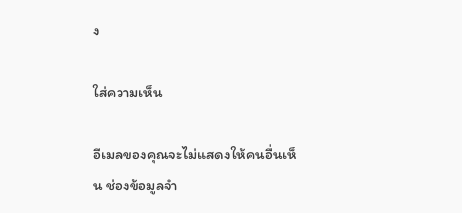ง

ใส่ความเห็น

อีเมลของคุณจะไม่แสดงให้คนอื่นเห็น ช่องข้อมูลจำ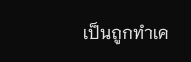เป็นถูกทำเค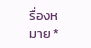รื่องหมาย *